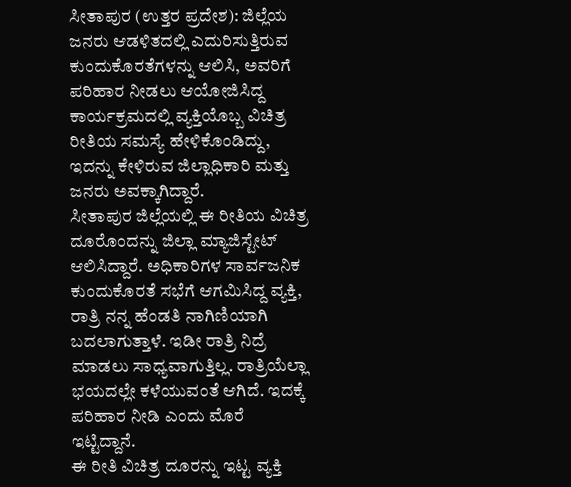ಸೀತಾಪುರ (ಉತ್ತರ ಪ್ರದೇಶ): ಜಿಲ್ಲೆಯ ಜನರು ಆಡಳಿತದಲ್ಲಿ ಎದುರಿಸುತ್ತಿರುವ ಕುಂದುಕೊರತೆಗಳನ್ನು ಆಲಿಸಿ, ಅವರಿಗೆ ಪರಿಹಾರ ನೀಡಲು ಆಯೋಜಿಸಿದ್ದ ಕಾರ್ಯಕ್ರಮದಲ್ಲಿ ವ್ಯಕ್ತಿಯೊಬ್ಬ ವಿಚಿತ್ರ ರೀತಿಯ ಸಮಸ್ಯೆ ಹೇಳಿಕೊಂಡಿದ್ದು, ಇದನ್ನು ಕೇಳಿರುವ ಜಿಲ್ಲಾಧಿಕಾರಿ ಮತ್ತು ಜನರು ಅವಕ್ಕಾಗಿದ್ದಾರೆ.
ಸೀತಾಪುರ ಜಿಲ್ಲೆಯಲ್ಲಿ ಈ ರೀತಿಯ ವಿಚಿತ್ರ ದೂರೊಂದನ್ನು ಜಿಲ್ಲಾ ಮ್ಯಾಜಿಸ್ಟೇಟ್ ಆಲಿಸಿದ್ದಾರೆ. ಅಧಿಕಾರಿಗಳ ಸಾರ್ವಜನಿಕ ಕುಂದುಕೊರತೆ ಸಭೆಗೆ ಆಗಮಿಸಿದ್ದ ವ್ಯಕ್ತಿ, ರಾತ್ರಿ ನನ್ನ ಹೆಂಡತಿ ನಾಗಿಣಿಯಾಗಿ ಬದಲಾಗುತ್ತಾಳೆ. ಇಡೀ ರಾತ್ರಿ ನಿದ್ರೆ ಮಾಡಲು ಸಾಧ್ಯವಾಗುತ್ತಿಲ್ಲ. ರಾತ್ರಿಯೆಲ್ಲಾ ಭಯದಲ್ಲೇ ಕಳೆಯುವಂತೆ ಆಗಿದೆ. ಇದಕ್ಕೆ ಪರಿಹಾರ ನೀಡಿ ಎಂದು ಮೊರೆ ಇಟ್ಟಿದ್ದಾನೆ.
ಈ ರೀತಿ ವಿಚಿತ್ರ ದೂರನ್ನು ಇಟ್ಟ ವ್ಯಕ್ತಿ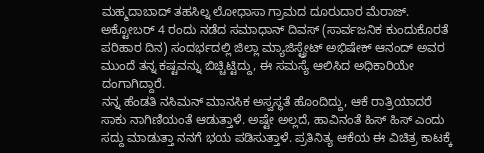ಮಹ್ಮದಾಬಾದ್ ತಹಸಿಲ್ನ ಲೋಧಾಸಾ ಗ್ರಾಮದ ದೂರುದಾರ ಮೆರಾಜ್. ಅಕ್ಟೋಬರ್ 4 ರಂದು ನಡೆದ ಸಮಾಧಾನ್ ದಿವಸ್ (ಸಾರ್ವಜನಿಕ ಕುಂದುಕೊರತೆ ಪರಿಹಾರ ದಿನ) ಸಂದರ್ಭದಲ್ಲಿ ಜಿಲ್ಲಾ ಮ್ಯಾಜಿಸ್ಟ್ರೇಟ್ ಅಭಿಷೇಕ್ ಆನಂದ್ ಅವರ ಮುಂದೆ ತನ್ನ ಕಷ್ಟವನ್ನು ಬಿಚ್ಚಿಟ್ಟಿದ್ದು, ಈ ಸಮಸ್ಯೆ ಆಲಿಸಿದ ಅಧಿಕಾರಿಯೇ ದಂಗಾಗಿದ್ದಾರೆ.
ನನ್ನ ಹೆಂಡತಿ ನಸಿಮನ್ ಮಾನಸಿಕ ಅಸ್ವಸ್ಥತೆ ಹೊಂದಿದ್ದು, ಆಕೆ ರಾತ್ರಿಯಾದರೆ ಸಾಕು ನಾಗಿಣಿಯಂತೆ ಆಡುತ್ತಾಳೆ. ಅಷ್ಟೇ ಅಲ್ಲದೆ, ಹಾವಿನಂತೆ ಹಿಸ್ ಹಿಸ್ ಎಂದು ಸದ್ದು ಮಾಡುತ್ತಾ ನನಗೆ ಭಯ ಪಡಿಸುತ್ತಾಳೆ. ಪ್ರತಿನಿತ್ಯ ಆಕೆಯ ಈ ವಿಚಿತ್ರ ಕಾಟಕ್ಕೆ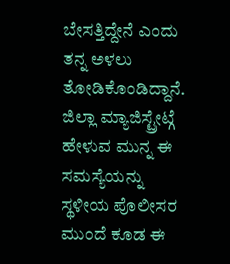ಬೇಸತ್ತಿದ್ದೇನೆ ಎಂದು ತನ್ನ ಅಳಲು ತೋಡಿಕೊಂಡಿದ್ದಾನೆ. ಜಿಲ್ಲಾ ಮ್ಯಾಜಿಸ್ಟ್ರೇಟ್ಗೆ ಹೇಳುವ ಮುನ್ನ ಈ ಸಮಸ್ಯೆಯನ್ನು ಸ್ಥಳೀಯ ಪೊಲೀಸರ ಮುಂದೆ ಕೂಡ ಈ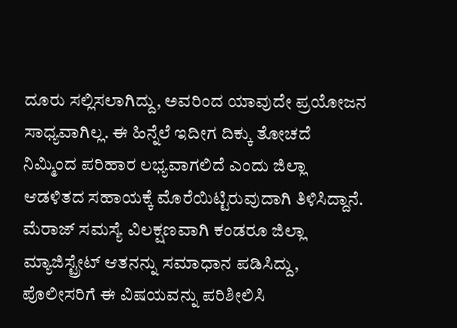ದೂರು ಸಲ್ಲಿಸಲಾಗಿದ್ದು, ಅವರಿಂದ ಯಾವುದೇ ಪ್ರಯೋಜನ ಸಾಧ್ಯವಾಗಿಲ್ಲ. ಈ ಹಿನ್ನೆಲೆ ಇದೀಗ ದಿಕ್ಕು ತೋಚದೆ ನಿಮ್ಮಿಂದ ಪರಿಹಾರ ಲಭ್ಯವಾಗಲಿದೆ ಎಂದು ಜಿಲ್ಲಾ ಆಡಳಿತದ ಸಹಾಯಕ್ಕೆ ಮೊರೆಯಿಟ್ಟಿರುವುದಾಗಿ ತಿಳಿಸಿದ್ದಾನೆ.
ಮೆರಾಜ್ ಸಮಸ್ಯೆ ವಿಲಕ್ಷಣವಾಗಿ ಕಂಡರೂ ಜಿಲ್ಲಾ ಮ್ಯಾಜಿಸ್ಟ್ರೇಟ್ ಆತನನ್ನು ಸಮಾಧಾನ ಪಡಿಸಿದ್ದು, ಪೊಲೀಸರಿಗೆ ಈ ವಿಷಯವನ್ನು ಪರಿಶೀಲಿಸಿ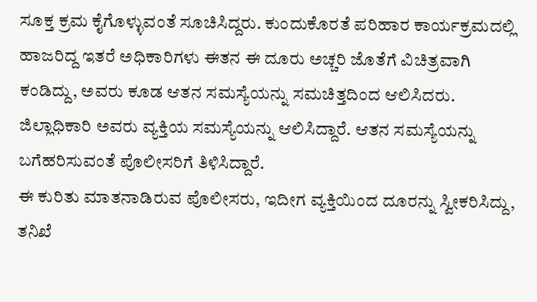ಸೂಕ್ತ ಕ್ರಮ ಕೈಗೊಳ್ಳುವಂತೆ ಸೂಚಿಸಿದ್ದರು. ಕುಂದುಕೊರತೆ ಪರಿಹಾರ ಕಾರ್ಯಕ್ರಮದಲ್ಲಿ ಹಾಜರಿದ್ದ ಇತರೆ ಅಧಿಕಾರಿಗಳು ಈತನ ಈ ದೂರು ಅಚ್ಚರಿ ಜೊತೆಗೆ ವಿಚಿತ್ರವಾಗಿ ಕಂಡಿದ್ದು, ಅವರು ಕೂಡ ಆತನ ಸಮಸ್ಯೆಯನ್ನು ಸಮಚಿತ್ತದಿಂದ ಆಲಿಸಿದರು.
ಜಿಲ್ಲಾಧಿಕಾರಿ ಅವರು ವ್ಯಕ್ತಿಯ ಸಮಸ್ಯೆಯನ್ನು ಆಲಿಸಿದ್ದಾರೆ. ಆತನ ಸಮಸ್ಯೆಯನ್ನು ಬಗೆಹರಿಸುವಂತೆ ಪೊಲೀಸರಿಗೆ ತಿಳಿಸಿದ್ದಾರೆ.
ಈ ಕುರಿತು ಮಾತನಾಡಿರುವ ಪೊಲೀಸರು, ಇದೀಗ ವ್ಯಕ್ತಿಯಿಂದ ದೂರನ್ನು ಸ್ವೀಕರಿಸಿದ್ದು, ತನಿಖೆ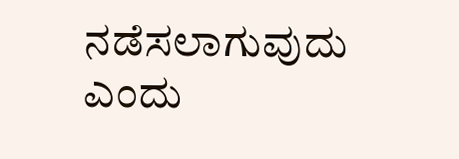ನಡೆಸಲಾಗುವುದು ಎಂದು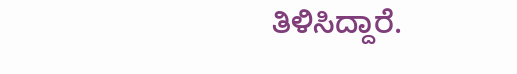ತಿಳಿಸಿದ್ದಾರೆ.